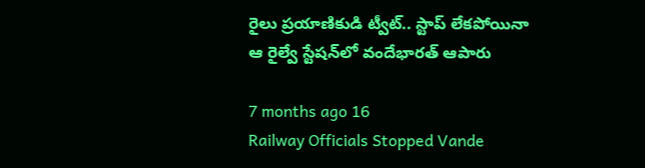రైలు ప్రయాణికుడి ట్వీట్.. స్టాప్ లేకపోయినా ఆ రైల్వే స్టేషన్‌లో వందేభారత్ ఆపారు

7 months ago 16
Railway Officials Stopped Vande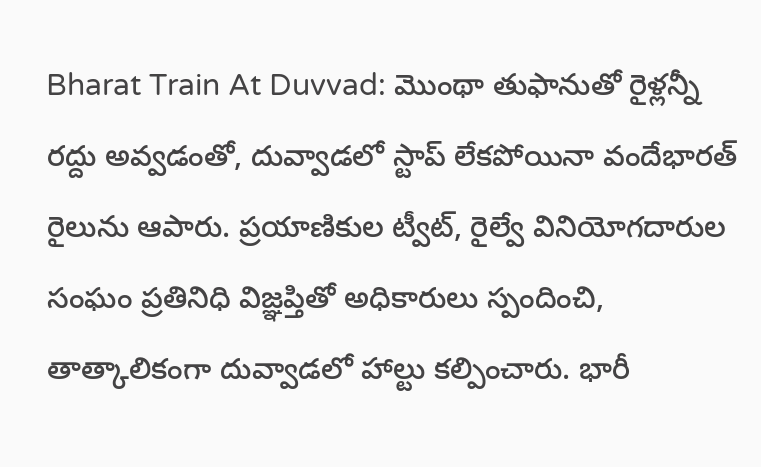Bharat Train At Duvvad: మొంథా తుఫానుతో రైళ్లన్నీ రద్దు అవ్వడంతో, దువ్వాడలో స్టాప్ లేకపోయినా వందేభారత్ రైలును ఆపారు. ప్రయాణికుల ట్వీట్, రైల్వే వినియోగదారుల సంఘం ప్రతినిధి విజ్ఞప్తితో అధికారులు స్పందించి, తాత్కాలికంగా దువ్వాడలో హాల్టు కల్పించారు. భారీ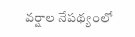వర్షాల నేపథ్యంలో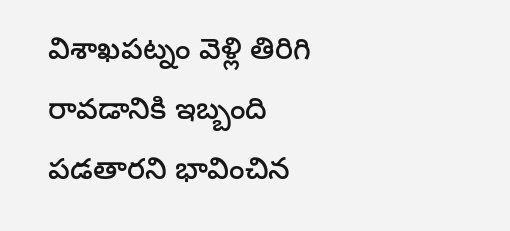విశాఖపట్నం వెళ్లి తిరిగి రావడానికి ఇబ్బంది పడతారని భావించిన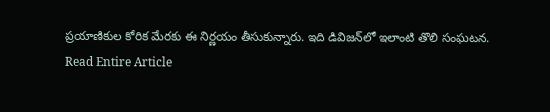ప్రయాణికుల కోరిక మేరకు ఈ నిర్ణయం తీసుకున్నారు. ఇది డివిజన్‌లో ఇలాంటి తొలి సంఘటన.
Read Entire Article